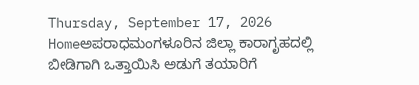Thursday, September 17, 2026
Homeಅಪರಾಧಮಂಗಳೂರಿನ ಜಿಲ್ಲಾ ಕಾರಾಗೃಹದಲ್ಲಿ ಬೀಡಿಗಾಗಿ ಒತ್ತಾಯಿಸಿ ಅಡುಗೆ ತಯಾರಿಗೆ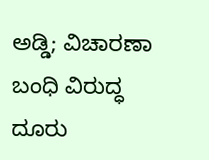ಅಡ್ಡಿ; ವಿಚಾರಣಾ ಬಂಧಿ ವಿರುದ್ಧ ದೂರು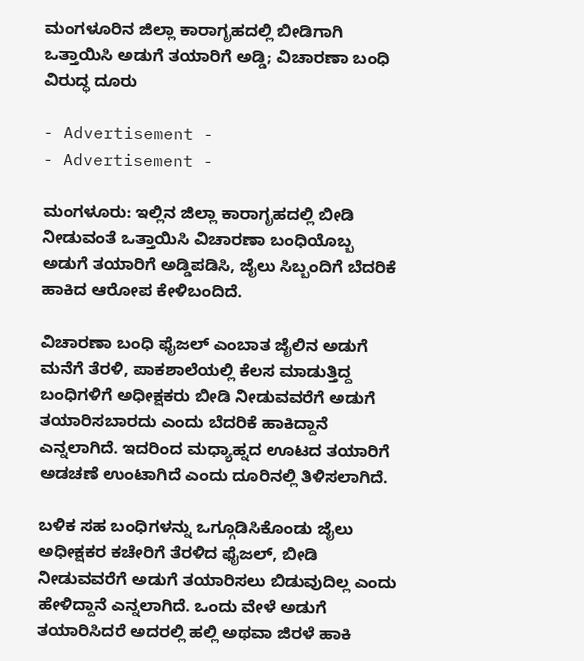ಮಂಗಳೂರಿನ ಜಿಲ್ಲಾ ಕಾರಾಗೃಹದಲ್ಲಿ ಬೀಡಿಗಾಗಿ ಒತ್ತಾಯಿಸಿ ಅಡುಗೆ ತಯಾರಿಗೆ ಅಡ್ಡಿ; ವಿಚಾರಣಾ ಬಂಧಿ ವಿರುದ್ಧ ದೂರು

- Advertisement -
- Advertisement -

ಮಂಗಳೂರು: ಇಲ್ಲಿನ ಜಿಲ್ಲಾ ಕಾರಾಗೃಹದಲ್ಲಿ ಬೀಡಿ ನೀಡುವಂತೆ ಒತ್ತಾಯಿಸಿ ವಿಚಾರಣಾ ಬಂಧಿಯೊಬ್ಬ ಅಡುಗೆ ತಯಾರಿಗೆ ಅಡ್ಡಿಪಡಿಸಿ, ಜೈಲು ಸಿಬ್ಬಂದಿಗೆ ಬೆದರಿಕೆ ಹಾಕಿದ ಆರೋಪ ಕೇಳಿಬಂದಿದೆ.

ವಿಚಾರಣಾ ಬಂಧಿ ಫೈಜಲ್ ಎಂಬಾತ ಜೈಲಿನ ಅಡುಗೆ ಮನೆಗೆ ತೆರಳಿ, ಪಾಕಶಾಲೆಯಲ್ಲಿ ಕೆಲಸ ಮಾಡುತ್ತಿದ್ದ ಬಂಧಿಗಳಿಗೆ ಅಧೀಕ್ಷಕರು ಬೀಡಿ ನೀಡುವವರೆಗೆ ಅಡುಗೆ ತಯಾರಿಸಬಾರದು ಎಂದು ಬೆದರಿಕೆ ಹಾಕಿದ್ದಾನೆ ಎನ್ನಲಾಗಿದೆ. ಇದರಿಂದ ಮಧ್ಯಾಹ್ನದ ಊಟದ ತಯಾರಿಗೆ ಅಡಚಣೆ ಉಂಟಾಗಿದೆ ಎಂದು ದೂರಿನಲ್ಲಿ ತಿಳಿಸಲಾಗಿದೆ.

ಬಳಿಕ ಸಹ ಬಂಧಿಗಳನ್ನು ಒಗ್ಗೂಡಿಸಿಕೊಂಡು ಜೈಲು ಅಧೀಕ್ಷಕರ ಕಚೇರಿಗೆ ತೆರಳಿದ ಫೈಜಲ್, ಬೀಡಿ ನೀಡುವವರೆಗೆ ಅಡುಗೆ ತಯಾರಿಸಲು ಬಿಡುವುದಿಲ್ಲ ಎಂದು ಹೇಳಿದ್ದಾನೆ ಎನ್ನಲಾಗಿದೆ. ಒಂದು ವೇಳೆ ಅಡುಗೆ ತಯಾರಿಸಿದರೆ ಅದರಲ್ಲಿ ಹಲ್ಲಿ ಅಥವಾ ಜಿರಳೆ ಹಾಕಿ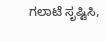ಗಲಾಟೆ ಸೃಷ್ಟಿಸಿ,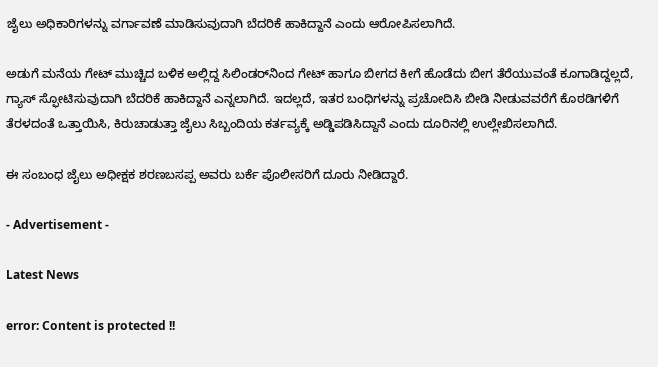ಜೈಲು ಅಧಿಕಾರಿಗಳನ್ನು ವರ್ಗಾವಣೆ ಮಾಡಿಸುವುದಾಗಿ ಬೆದರಿಕೆ ಹಾಕಿದ್ದಾನೆ ಎಂದು ಆರೋಪಿಸಲಾಗಿದೆ.

ಅಡುಗೆ ಮನೆಯ ಗೇಟ್ ಮುಚ್ಚಿದ ಬಳಿಕ ಅಲ್ಲಿದ್ದ ಸಿಲಿಂಡರ್‌ನಿಂದ ಗೇಟ್ ಹಾಗೂ ಬೀಗದ ಕೀಗೆ ಹೊಡೆದು ಬೀಗ ತೆರೆಯುವಂತೆ ಕೂಗಾಡಿದ್ದಲ್ಲದೆ, ಗ್ಯಾಸ್ ಸ್ಫೋಟಿಸುವುದಾಗಿ ಬೆದರಿಕೆ ಹಾಕಿದ್ದಾನೆ ಎನ್ನಲಾಗಿದೆ. ಇದಲ್ಲದೆ, ಇತರ ಬಂಧಿಗಳನ್ನು ಪ್ರಚೋದಿಸಿ ಬೀಡಿ ನೀಡುವವರೆಗೆ ಕೊಠಡಿಗಳಿಗೆ ತೆರಳದಂತೆ ಒತ್ತಾಯಿಸಿ, ಕಿರುಚಾಡುತ್ತಾ ಜೈಲು ಸಿಬ್ಬಂದಿಯ ಕರ್ತವ್ಯಕ್ಕೆ ಅಡ್ಡಿಪಡಿಸಿದ್ದಾನೆ ಎಂದು ದೂರಿನಲ್ಲಿ ಉಲ್ಲೇಖಿಸಲಾಗಿದೆ.

ಈ ಸಂಬಂಧ ಜೈಲು ಅಧೀಕ್ಷಕ ಶರಣಬಸಪ್ಪ ಅವರು ಬರ್ಕೆ ಪೊಲೀಸರಿಗೆ ದೂರು ನೀಡಿದ್ದಾರೆ.

- Advertisement -

Latest News

error: Content is protected !!